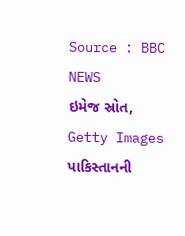Source : BBC NEWS
ઇમેજ સ્રોત, Getty Images
પાકિસ્તાનની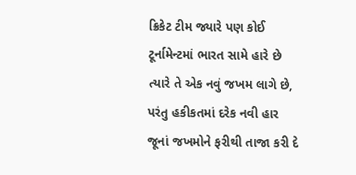ક્રિકેટ ટીમ જ્યારે પણ કોઈ ટૂર્નામેન્ટમાં ભારત સામે હારે છે ત્યારે તે એક નવું જખમ લાગે છે, પરંતુ હકીકતમાં દરેક નવી હાર જૂનાં જખમોને ફરીથી તાજા કરી દે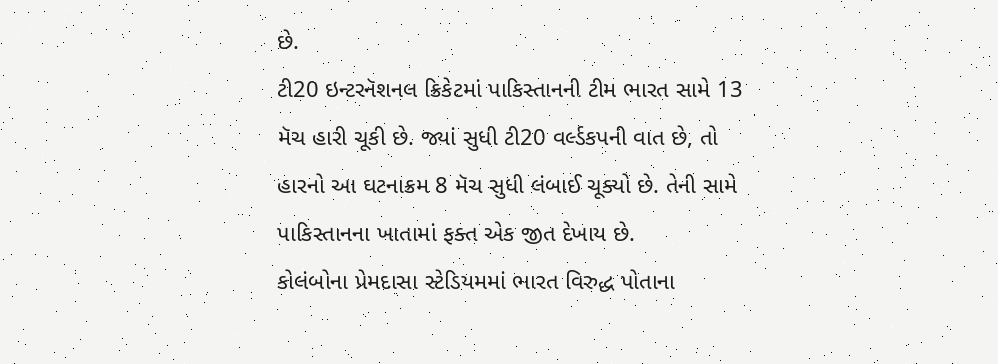છે.
ટી20 ઇન્ટરનૅશનલ ક્રિકેટમાં પાકિસ્તાનની ટીમ ભારત સામે 13 મૅચ હારી ચૂકી છે. જ્યાં સુધી ટી20 વર્લ્ડકપની વાત છે, તો હારનો આ ઘટનાક્રમ 8 મૅચ સુધી લંબાઈ ચૂક્યો છે. તેની સામે પાકિસ્તાનના ખાતામાં ફક્ત એક જીત દેખાય છે.
કોલંબોના પ્રેમદાસા સ્ટેડિયમમાં ભારત વિરુદ્ધ પોતાના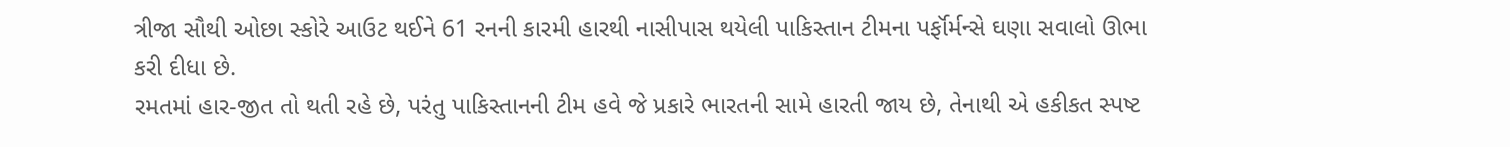ત્રીજા સૌથી ઓછા સ્કોરે આઉટ થઈને 61 રનની કારમી હારથી નાસીપાસ થયેલી પાકિસ્તાન ટીમના પર્ફૉર્મન્સે ઘણા સવાલો ઊભા કરી દીધા છે.
રમતમાં હાર-જીત તો થતી રહે છે, પરંતુ પાકિસ્તાનની ટીમ હવે જે પ્રકારે ભારતની સામે હારતી જાય છે, તેનાથી એ હકીકત સ્પષ્ટ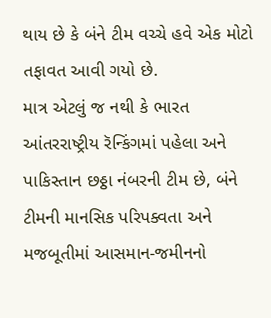થાય છે કે બંને ટીમ વચ્ચે હવે એક મોટો તફાવત આવી ગયો છે.
માત્ર એટલું જ નથી કે ભારત આંતરરાષ્ટ્રીય રૅન્કિંગમાં પહેલા અને પાકિસ્તાન છઠ્ઠા નંબરની ટીમ છે, બંને ટીમની માનસિક પરિપક્વતા અને મજબૂતીમાં આસમાન-જમીનનો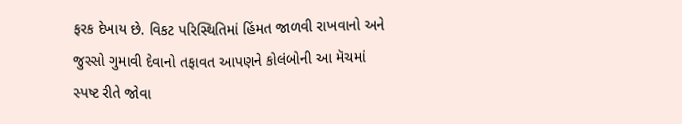ફરક દેખાય છે. વિકટ પરિસ્થિતિમાં હિંમત જાળવી રાખવાનો અને જુસ્સો ગુમાવી દેવાનો તફાવત આપણને કોલંબોની આ મૅચમાં સ્પષ્ટ રીતે જોવા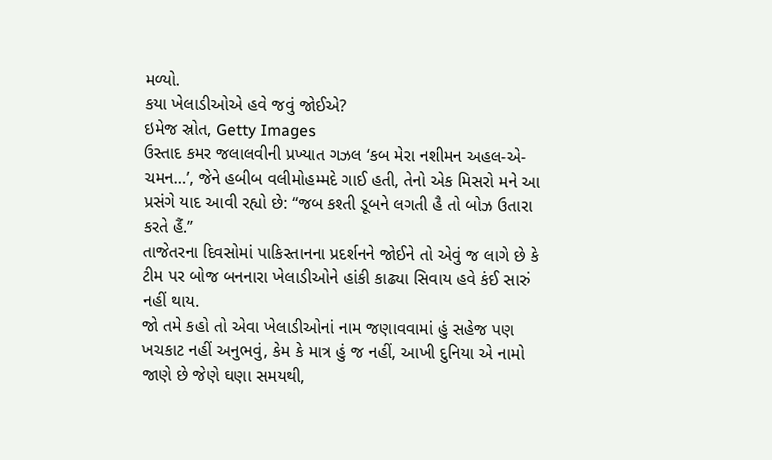મળ્યો.
કયા ખેલાડીઓએ હવે જવું જોઈએ?
ઇમેજ સ્રોત, Getty Images
ઉસ્તાદ કમર જલાલવીની પ્રખ્યાત ગઝલ ‘કબ મેરા નશીમન અહલ-એ-ચમન…’, જેને હબીબ વલીમોહમ્મદે ગાઈ હતી, તેનો એક મિસરો મને આ પ્રસંગે યાદ આવી રહ્યો છે: “જબ કશ્તી ડૂબને લગતી હૈ તો બોઝ ઉતારા કરતે હૈં.”
તાજેતરના દિવસોમાં પાકિસ્તાનના પ્રદર્શનને જોઈને તો એવું જ લાગે છે કે ટીમ પર બોજ બનનારા ખેલાડીઓને હાંકી કાઢ્યા સિવાય હવે કંઈ સારું નહીં થાય.
જો તમે કહો તો એવા ખેલાડીઓનાં નામ જણાવવામાં હું સહેજ પણ ખચકાટ નહીં અનુભવું, કેમ કે માત્ર હું જ નહીં, આખી દુનિયા એ નામો જાણે છે જેણે ઘણા સમયથી,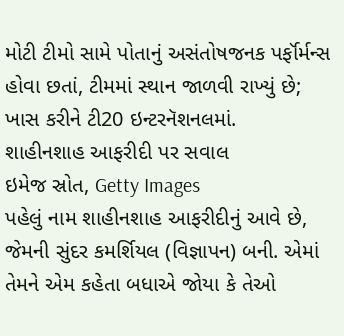મોટી ટીમો સામે પોતાનું અસંતોષજનક પર્ફૉર્મન્સ હોવા છતાં, ટીમમાં સ્થાન જાળવી રાખ્યું છે; ખાસ કરીને ટી20 ઇન્ટરનૅશનલમાં.
શાહીનશાહ આફરીદી પર સવાલ
ઇમેજ સ્રોત, Getty Images
પહેલું નામ શાહીનશાહ આફરીદીનું આવે છે, જેમની સુંદર કમર્શિયલ (વિજ્ઞાપન) બની. એમાં તેમને એમ કહેતા બધાએ જોયા કે તેઓ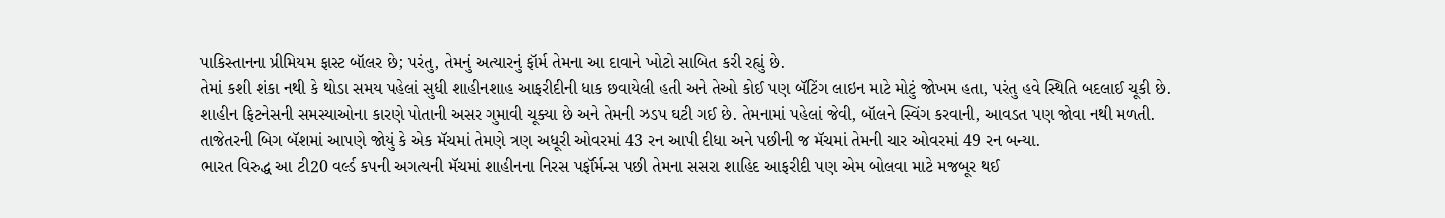પાકિસ્તાનના પ્રીમિયમ ફાસ્ટ બૉલર છે; પરંતુ, તેમનું અત્યારનું ફૉર્મ તેમના આ દાવાને ખોટો સાબિત કરી રહ્યું છે.
તેમાં કશી શંકા નથી કે થોડા સમય પહેલાં સુધી શાહીનશાહ આફરીદીની ધાક છવાયેલી હતી અને તેઓ કોઈ પણ બૅટિંગ લાઇન માટે મોટું જોખમ હતા, પરંતુ હવે સ્થિતિ બદલાઈ ચૂકી છે.
શાહીન ફિટનેસની સમસ્યાઓના કારણે પોતાની અસર ગુમાવી ચૂક્યા છે અને તેમની ઝડપ ઘટી ગઈ છે. તેમનામાં પહેલાં જેવી, બૉલને સ્વિંગ કરવાની, આવડત પણ જોવા નથી મળતી.
તાજેતરની બિગ બૅશમાં આપણે જોયું કે એક મૅચમાં તેમણે ત્રણ અધૂરી ઓવરમાં 43 રન આપી દીધા અને પછીની જ મૅચમાં તેમની ચાર ઓવરમાં 49 રન બન્યા.
ભારત વિરુદ્ધ આ ટી20 વર્લ્ડ કપની અગત્યની મૅચમાં શાહીનના નિરસ પર્ફૉર્મન્સ પછી તેમના સસરા શાહિદ આફરીદી પણ એમ બોલવા માટે મજબૂર થઈ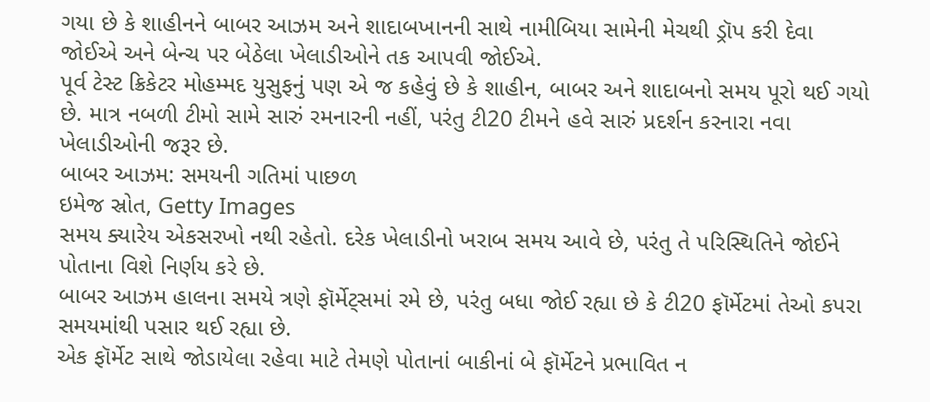ગયા છે કે શાહીનને બાબર આઝમ અને શાદાબખાનની સાથે નામીબિયા સામેની મેચથી ડ્રૉપ કરી દેવા જોઈએ અને બેન્ચ પર બેઠેલા ખેલાડીઓને તક આપવી જોઈએ.
પૂર્વ ટેસ્ટ ક્રિકેટર મોહમ્મદ યુસુફનું પણ એ જ કહેવું છે કે શાહીન, બાબર અને શાદાબનો સમય પૂરો થઈ ગયો છે. માત્ર નબળી ટીમો સામે સારું રમનારની નહીં, પરંતુ ટી20 ટીમને હવે સારું પ્રદર્શન કરનારા નવા ખેલાડીઓની જરૂર છે.
બાબર આઝમ: સમયની ગતિમાં પાછળ
ઇમેજ સ્રોત, Getty Images
સમય ક્યારેય એકસરખો નથી રહેતો. દરેક ખેલાડીનો ખરાબ સમય આવે છે, પરંતુ તે પરિસ્થિતિને જોઈને પોતાના વિશે નિર્ણય કરે છે.
બાબર આઝમ હાલના સમયે ત્રણે ફૉર્મેટ્સમાં રમે છે, પરંતુ બધા જોઈ રહ્યા છે કે ટી20 ફૉર્મેટમાં તેઓ કપરા સમયમાંથી પસાર થઈ રહ્યા છે.
એક ફૉર્મેટ સાથે જોડાયેલા રહેવા માટે તેમણે પોતાનાં બાકીનાં બે ફૉર્મેટને પ્રભાવિત ન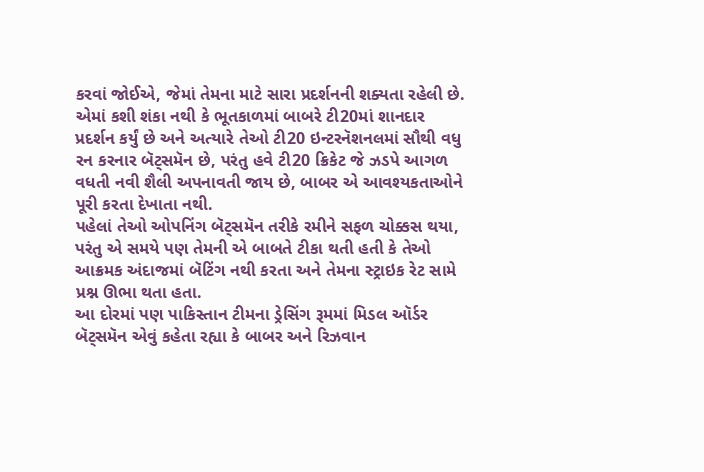કરવાં જોઈએ, જેમાં તેમના માટે સારા પ્રદર્શનની શક્યતા રહેલી છે.
એમાં કશી શંકા નથી કે ભૂતકાળમાં બાબરે ટી20માં શાનદાર પ્રદર્શન કર્યું છે અને અત્યારે તેઓ ટી20 ઇન્ટરનૅશનલમાં સૌથી વધુ રન કરનાર બૅટ્સમૅન છે, પરંતુ હવે ટી20 ક્રિકેટ જે ઝડપે આગળ વધતી નવી શૈલી અપનાવતી જાય છે, બાબર એ આવશ્યકતાઓને પૂરી કરતા દેખાતા નથી.
પહેલાં તેઓ ઓપનિંગ બૅટ્સમૅન તરીકે રમીને સફળ ચોક્કસ થયા, પરંતુ એ સમયે પણ તેમની એ બાબતે ટીકા થતી હતી કે તેઓ આક્રમક અંદાજમાં બૅટિંગ નથી કરતા અને તેમના સ્ટ્રાઇક રેટ સામે પ્રશ્ન ઊભા થતા હતા.
આ દોરમાં પણ પાકિસ્તાન ટીમના ડ્રેસિંગ રૂમમાં મિડલ ઑર્ડર બૅટ્સમૅન એવું કહેતા રહ્યા કે બાબર અને રિઝવાન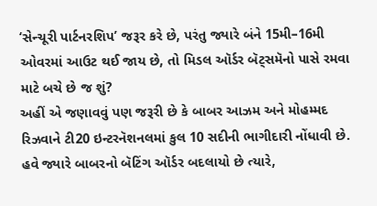‘સેન્ચૂરી પાર્ટનરશિપ’ જરૂર કરે છે, પરંતુ જ્યારે બંને 15મી–16મી ઓવરમાં આઉટ થઈ જાય છે, તો મિડલ ઑર્ડર બૅટ્સમૅનો પાસે રમવા માટે બચે છે જ શું?
અહીં એ જણાવવું પણ જરૂરી છે કે બાબર આઝમ અને મોહમ્મદ રિઝવાને ટી20 ઇન્ટરનૅશનલમાં કુલ 10 સદીની ભાગીદારી નોંધાવી છે. હવે જ્યારે બાબરનો બૅટિંગ ઑર્ડર બદલાયો છે ત્યારે,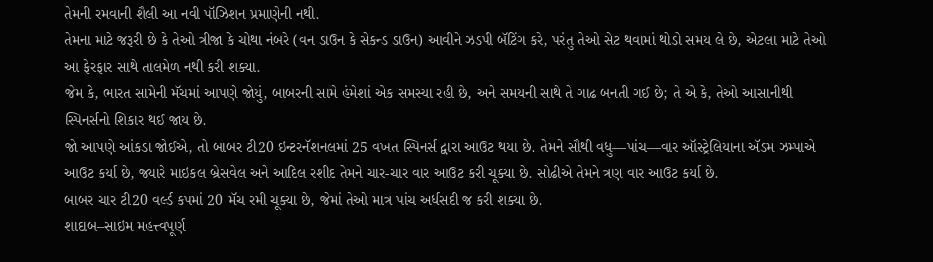તેમની રમવાની શૈલી આ નવી પૉઝિશન પ્રમાણેની નથી.
તેમના માટે જરૂરી છે કે તેઓ ત્રીજા કે ચોથા નંબરે (વન ડાઉન કે સેકન્ડ ડાઉન) આવીને ઝડપી બૅટિંગ કરે, પરંતુ તેઓ સેટ થવામાં થોડો સમય લે છે, એટલા માટે તેઓ આ ફેરફાર સાથે તાલમેળ નથી કરી શક્યા.
જેમ કે, ભારત સામેની મૅચમાં આપણે જોયું, બાબરની સામે હંમેશાં એક સમસ્યા રહી છે, અને સમયની સાથે તે ગાઢ બનતી ગઈ છે; તે એ કે, તેઓ આસાનીથી સ્પિનર્સનો શિકાર થઈ જાય છે.
જો આપણે આંકડા જોઈએ, તો બાબર ટી20 ઇન્ટરનૅશનલમાં 25 વખત સ્પિનર્સ દ્વારા આઉટ થયા છે. તેમને સૌથી વધુ—પાંચ—વાર ઑસ્ટ્રેલિયાના ઍડમ ઝમ્પાએ આઉટ કર્યા છે, જ્યારે માઇકલ બ્રેસવેલ અને આદિલ રશીદ તેમને ચાર-ચાર વાર આઉટ કરી ચૂક્યા છે. સોઢીએ તેમને ત્રણ વાર આઉટ કર્યા છે.
બાબર ચાર ટી20 વર્લ્ડ કપમાં 20 મૅચ રમી ચૂક્યા છે, જેમાં તેઓ માત્ર પાંચ અર્ધસદી જ કરી શક્યા છે.
શાદાબ–સાઇમ મહત્ત્વપૂર્ણ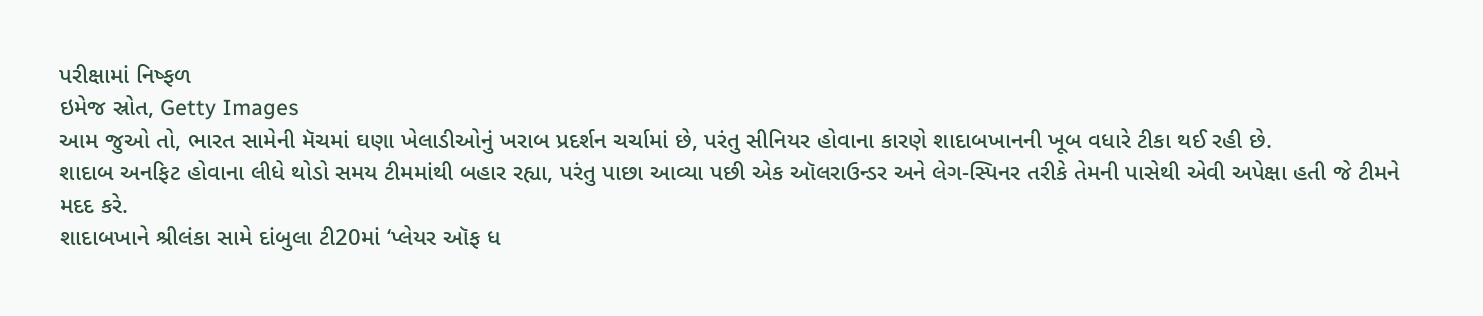પરીક્ષામાં નિષ્ફળ
ઇમેજ સ્રોત, Getty Images
આમ જુઓ તો, ભારત સામેની મૅચમાં ઘણા ખેલાડીઓનું ખરાબ પ્રદર્શન ચર્ચામાં છે, પરંતુ સીનિયર હોવાના કારણે શાદાબખાનની ખૂબ વધારે ટીકા થઈ રહી છે.
શાદાબ અનફિટ હોવાના લીધે થોડો સમય ટીમમાંથી બહાર રહ્યા, પરંતુ પાછા આવ્યા પછી એક ઑલરાઉન્ડર અને લેગ-સ્પિનર તરીકે તેમની પાસેથી એવી અપેક્ષા હતી જે ટીમને મદદ કરે.
શાદાબખાને શ્રીલંકા સામે દાંબુલા ટી20માં ‘પ્લેયર ઑફ ધ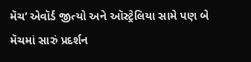મૅચ’ એવૉર્ડ જીત્યો અને ઑસ્ટ્રેલિયા સામે પણ બે મૅચમાં સારું પ્રદર્શન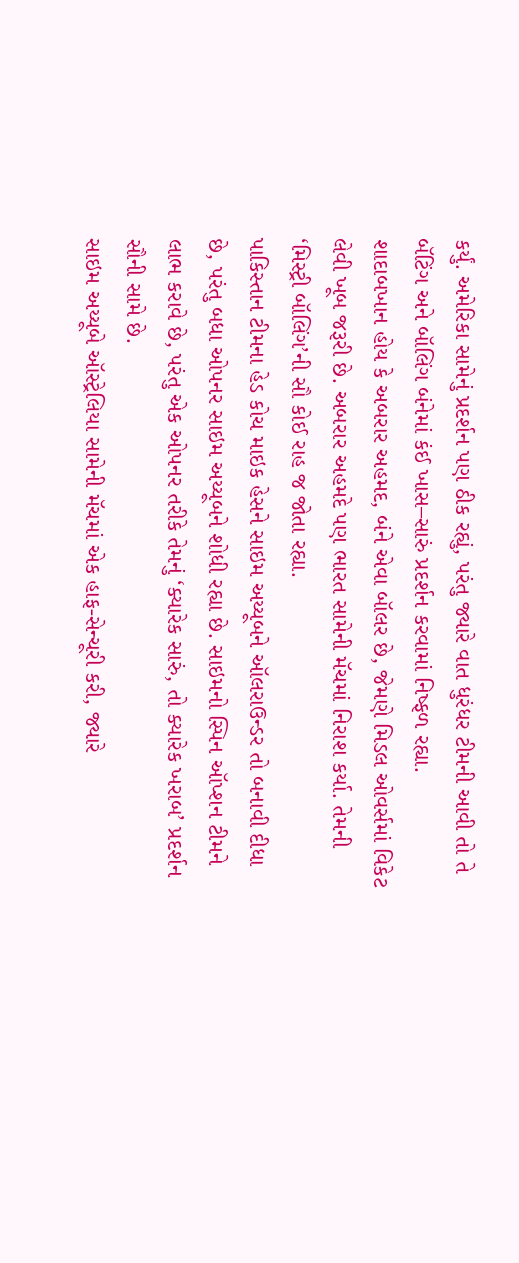કર્યું. અમેરિકા સામેનું પ્રદર્શન પણ ઠીક રહ્યું, પરંતુ જ્યારે વાત ધુરંધર ટીમની આવી તો તે બૅટિંગ અને બૉલિંગ બંનેમાં કંઈ ખાસ–સારું પ્રદર્શન કરવામાં નિષ્ફળ રહ્યા.
શાદાબખાન હોય કે અબરાર અહમદ, બંને એવા બૉલર છે, જેમણે મિડલ ઓવર્સમાં વિકેટ લેવી ખૂબ જરૂરી છે. અબરાર અહમદે પણ ભારત સામેની મૅચમાં નિરાશ કર્યા. તેમની ‘મિસ્ટ્રી બૉલિંગ’ની સૌ કોઈ રાહ જ જોતા રહ્યા.
પાકિસ્તાન ટીમના હેડ કોચ માઇક હેસને સાઇમ અય્યૂબને ઑલરાઉન્ડર તો બનાવી દીધા છે, પરંતુ બધા ઓપનર સાઇમ અય્યૂબને શોધી રહ્યા છે. સાઇમનો સ્પિન ઑપ્શન ટીમને લાભ કરાવે છે, પરંતુ એક ઓપનર તરીકે તેમનું ‘ક્યારેક સારું, તો ક્યારેક ખરાબ’ પ્રદર્શન સૌની સામે છે.
સાઇમ અય્યૂબે ઑસ્ટ્રેલિયા સામેની મૅચમાં એક હાફ-સેન્ચૂરી કરી, જ્યારે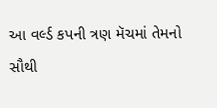આ વર્લ્ડ કપની ત્રણ મૅચમાં તેમનો સૌથી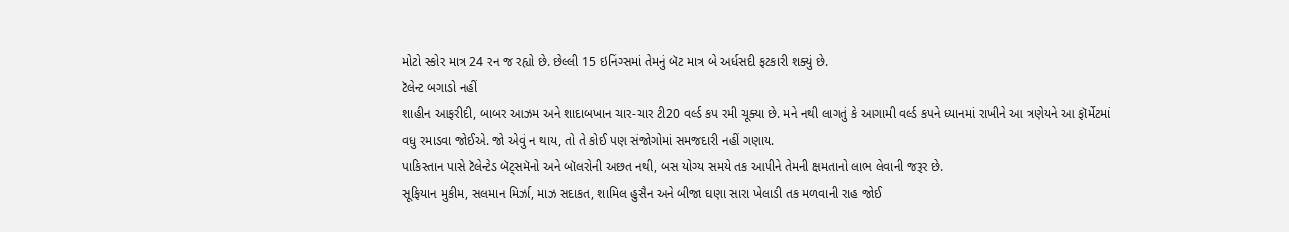મોટો સ્કોર માત્ર 24 રન જ રહ્યો છે. છેલ્લી 15 ઇનિંગ્સમાં તેમનું બૅટ માત્ર બે અર્ધસદી ફટકારી શક્યું છે.
ટૅલેન્ટ બગાડો નહીં
શાહીન આફરીદી, બાબર આઝમ અને શાદાબખાન ચાર-ચાર ટી20 વર્લ્ડ કપ રમી ચૂક્યા છે. મને નથી લાગતું કે આગામી વર્લ્ડ કપને ધ્યાનમાં રાખીને આ ત્રણેયને આ ફૉર્મેટમાં વધુ રમાડવા જોઈએ. જો એવું ન થાય, તો તે કોઈ પણ સંજોગોમાં સમજદારી નહીં ગણાય.
પાકિસ્તાન પાસે ટૅલેન્ટેડ બૅટ્સમૅનો અને બૉલરોની અછત નથી, બસ યોગ્ય સમયે તક આપીને તેમની ક્ષમતાનો લાભ લેવાની જરૂર છે.
સૂફિયાન મુકીમ, સલમાન મિર્ઝા, માઝ સદાકત, શામિલ હુસૈન અને બીજા ઘણા સારા ખેલાડી તક મળવાની રાહ જોઈ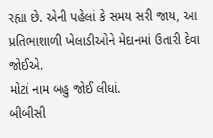રહ્યા છે. એની પહેલાં કે સમય સરી જાય, આ પ્રતિભાશાળી ખેલાડીઓને મેદાનમાં ઉતારી દેવા જોઈએ.
મોટાં નામ બહુ જોઈ લીધાં.
બીબીસી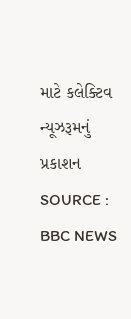માટે કલેક્ટિવ ન્યૂઝરૂમનું પ્રકાશન
SOURCE : BBC NEWS